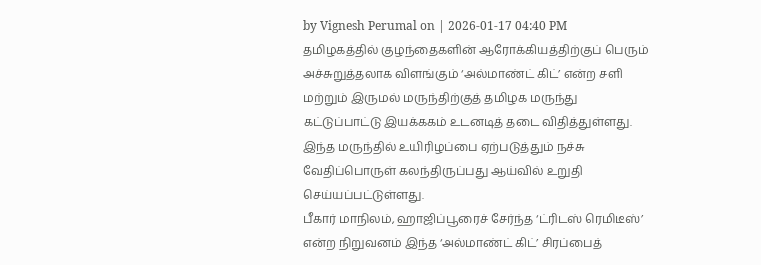by Vignesh Perumal on | 2026-01-17 04:40 PM
தமிழகத்தில் குழந்தைகளின் ஆரோக்கியத்திற்குப் பெரும் அச்சுறுத்தலாக விளங்கும் ‘அல்மாண்ட் கிட்’ என்ற சளி மற்றும் இருமல் மருந்திற்குத் தமிழக மருந்து கட்டுப்பாட்டு இயக்ககம் உடனடித் தடை விதித்துள்ளது. இந்த மருந்தில் உயிரிழப்பை ஏற்படுத்தும் நச்சு வேதிப்பொருள் கலந்திருப்பது ஆய்வில் உறுதி செய்யப்பட்டுள்ளது.
பீகார் மாநிலம், ஹாஜிப்பூரைச் சேர்ந்த ‘ட்ரிடஸ் ரெமிடீஸ்’ என்ற நிறுவனம் இந்த ‘அல்மாண்ட் கிட்’ சிரப்பைத்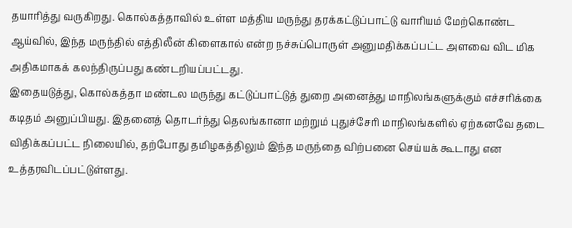தயாரித்து வருகிறது. கொல்கத்தாவில் உள்ள மத்திய மருந்து தரக்கட்டுப்பாட்டு வாரியம் மேற்கொண்ட ஆய்வில், இந்த மருந்தில் எத்திலீன் கிளைகால் என்ற நச்சுப்பொருள் அனுமதிக்கப்பட்ட அளவை விட மிக அதிகமாகக் கலந்திருப்பது கண்டறியப்பட்டது.
இதையடுத்து, கொல்கத்தா மண்டல மருந்து கட்டுப்பாட்டுத் துறை அனைத்து மாநிலங்களுக்கும் எச்சரிக்கை கடிதம் அனுப்பியது. இதனைத் தொடர்ந்து தெலங்கானா மற்றும் புதுச்சேரி மாநிலங்களில் ஏற்கனவே தடை விதிக்கப்பட்ட நிலையில், தற்போது தமிழகத்திலும் இந்த மருந்தை விற்பனை செய்யக் கூடாது என உத்தரவிடப்பட்டுள்ளது.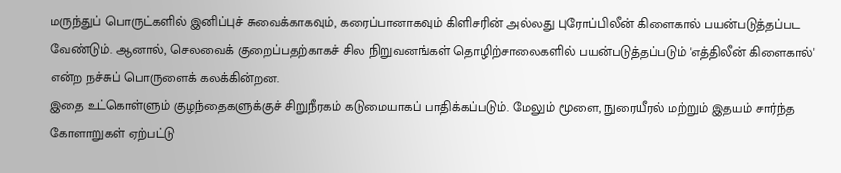மருந்துப் பொருட்களில் இனிப்புச் சுவைக்காகவும், கரைப்பானாகவும் கிளிசரின் அல்லது புரோப்பிலீன் கிளைகால் பயன்படுத்தப்பட வேண்டும். ஆனால், செலவைக் குறைப்பதற்காகச் சில நிறுவனங்கள் தொழிற்சாலைகளில் பயன்படுத்தப்படும் 'எத்திலீன் கிளைகால்' என்ற நச்சுப் பொருளைக் கலக்கின்றன.
இதை உட்கொள்ளும் குழந்தைகளுக்குச் சிறுநீரகம் கடுமையாகப் பாதிக்கப்படும். மேலும் மூளை, நுரையீரல் மற்றும் இதயம் சார்ந்த கோளாறுகள் ஏற்பட்டு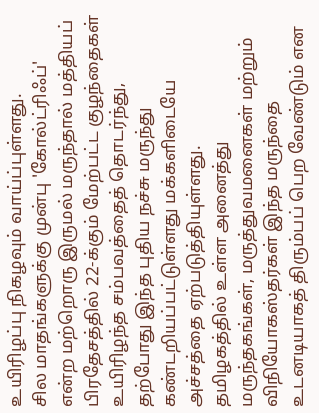உயிரிழப்பு நிகழவும் வாய்ப்புள்ளது.
சில மாதங்களுக்கு முன்பு 'கோல்ட்ரிஃப்' என்ற மற்றொரு இருமல் மருந்தால் மத்தியப் பிரதேசத்தில் 22-க்கும் மேற்பட்ட குழந்தைகள் உயிரிழந்த சம்பவத்தைத் தொடர்ந்து, தற்போது இந்த புதிய நச்சு மருந்து கண்டறியப்பட்டுள்ளது மக்களிடையே அச்சத்தை ஏற்படுத்தியுள்ளது.
தமிழகத்தில் உள்ள அனைத்து மருந்தகங்கள், மருத்துவமனைகள் மற்றும் விநியோகஸ்தர்கள் இந்த மருந்தை உடனடியாகத் திரும்பப் பெற வேண்டும் என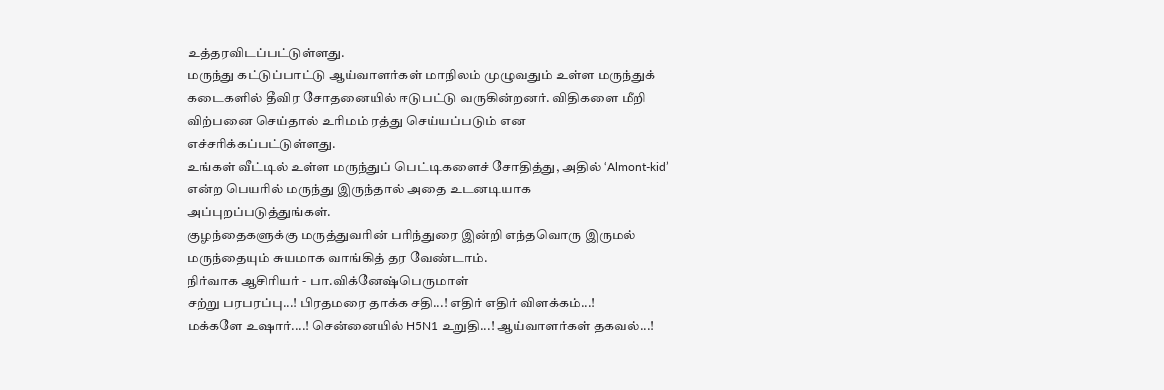உத்தரவிடப்பட்டுள்ளது.
மருந்து கட்டுப்பாட்டு ஆய்வாளர்கள் மாநிலம் முழுவதும் உள்ள மருந்துக் கடைகளில் தீவிர சோதனையில் ஈடுபட்டு வருகின்றனர். விதிகளை மீறி விற்பனை செய்தால் உரிமம் ரத்து செய்யப்படும் என எச்சரிக்கப்பட்டுள்ளது.
உங்கள் வீட்டில் உள்ள மருந்துப் பெட்டிகளைச் சோதித்து, அதில் ‘Almont-kid’ என்ற பெயரில் மருந்து இருந்தால் அதை உடனடியாக அப்புறப்படுத்துங்கள்.
குழந்தைகளுக்கு மருத்துவரின் பரிந்துரை இன்றி எந்தவொரு இருமல் மருந்தையும் சுயமாக வாங்கித் தர வேண்டாம்.
நிர்வாக ஆசிரியர் - பா.விக்னேஷ்பெருமாள்
சற்று பரபரப்பு...! பிரதமரை தாக்க சதி...! எதிர் எதிர் விளக்கம்...!
மக்களே உஷார்....! சென்னையில் H5N1 உறுதி...! ஆய்வாளர்கள் தகவல்...!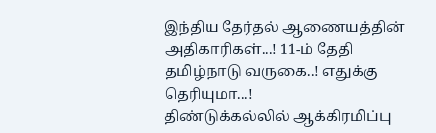இந்திய தேர்தல் ஆணையத்தின் அதிகாரிகள்...! 11-ம் தேதி தமிழ்நாடு வருகை..! எதுக்கு தெரியுமா...!
திண்டுக்கல்லில் ஆக்கிரமிப்பு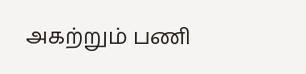அகற்றும் பணி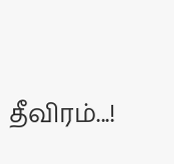தீவிரம்...!